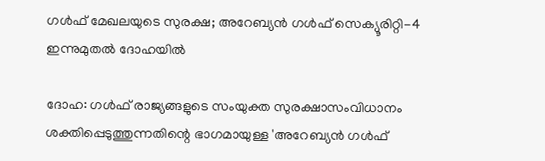ഗൾഫ് മേഖലയുടെ സുരക്ഷ; അറേബ്യൻ ഗൾഫ് സെക്യൂരിറ്റി-4 ഇന്നുമുതൽ ദോഹയിൽ

ദോഹ: ഗൾഫ് രാജ്യങ്ങളുടെ സംയുക്ത സുരക്ഷാസംവിധാനം ശക്തിപ്പെടുത്തുന്നതിന്റെ ഭാഗമായുള്ള 'അറേബ്യൻ ഗൾഫ്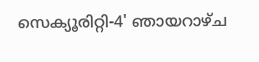സെക്യൂരിറ്റി-4' ഞായറാഴ്ച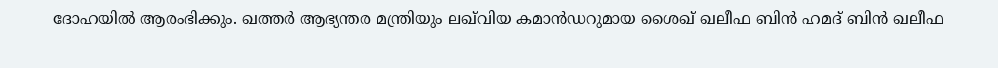ദോഹയിൽ ആരംഭിക്കും. ഖത്തർ ആഭ്യന്തര മന്ത്രിയും ലഖ്‌വിയ കമാൻഡറുമായ ശൈഖ് ഖലീഫ ബിൻ ഹമദ് ബിൻ ഖലീഫ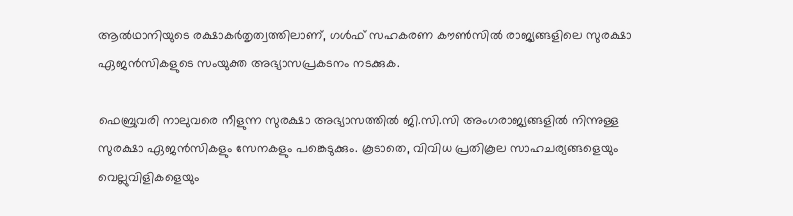ആൽഥാനിയുടെ രക്ഷാകർതൃത്വത്തിലാണ്, ഗൾഫ് സഹകരണ കൗൺസിൽ രാജ്യങ്ങളിലെ സുരക്ഷാ ഏജൻസികളുടെ സംയുക്ത അഭ്യാസപ്രകടനം നടക്കുക.

ഫെബ്രുവരി നാലുവരെ നീളുന്ന സുരക്ഷാ അഭ്യാസത്തിൽ ജി.സി.സി അംഗരാജ്യങ്ങളിൽ നിന്നുള്ള സുരക്ഷാ ഏജൻസികളും സേനകളും പങ്കെടുക്കും. കൂടാതെ, വിവിധ പ്രതികൂല സാഹചര്യങ്ങളെയും വെല്ലുവിളികളെയും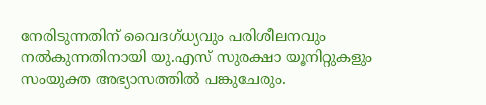നേരിടുന്നതിന് വൈദഗ്ധ്യവും പരിശീലനവും നൽകുന്നതിനായി യു.എസ് സുരക്ഷാ യൂനിറ്റുകളും സംയുക്ത അഭ്യാസത്തിൽ പങ്കുചേരും.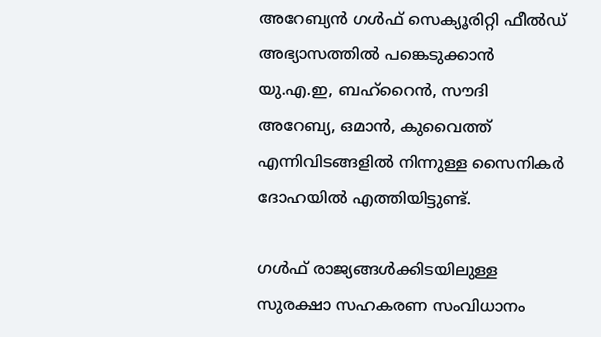അറേബ്യൻ ഗൾഫ് സെക്യൂരിറ്റി ഫീൽഡ് അഭ്യാസത്തിൽ പങ്കെടുക്കാൻ യു.എ.ഇ, ബഹ്‌റൈൻ, സൗദി അറേബ്യ, ഒമാൻ, കുവൈത്ത് എന്നിവിടങ്ങളിൽ നിന്നുള്ള സൈനികർ ദോഹയിൽ എത്തിയിട്ടുണ്ട്.

ഗൾഫ് രാജ്യങ്ങൾക്കിടയിലുള്ള സുരക്ഷാ സഹകരണ സംവിധാനം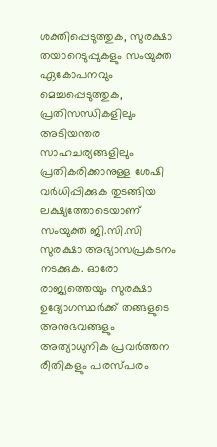ശക്തിപ്പെടുത്തുക, സുരക്ഷാ തയാറെടുപ്പുകളും സംയുക്ത ഏകോപനവും മെച്ചപ്പെടുത്തുക, പ്രതിസന്ധികളിലും അടിയന്തര സാഹചര്യങ്ങളിലും പ്രതികരിക്കാനുള്ള ശേഷി വർധിപ്പിക്കുക തുടങ്ങിയ ലക്ഷ്യത്തോടെയാണ് സംയുക്ത ജി.സി.സി സുരക്ഷാ അഭ്യാസപ്രകടനം നടക്കുക. ഓരോ രാജ്യത്തെയും സുരക്ഷാ ഉദ്യോഗസ്ഥർക്ക് തങ്ങളുടെ അനുഭവങ്ങളും അത്യാധുനിക പ്രവർത്തന രീതികളും പരസ്പരം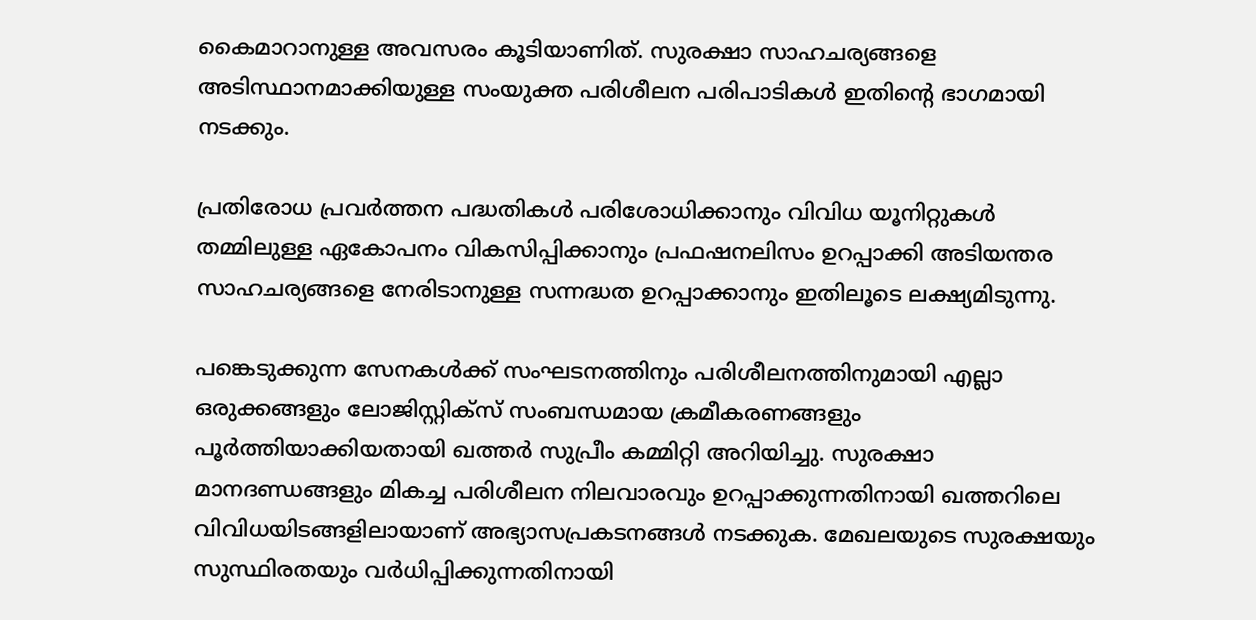കൈമാറാനുള്ള അവസരം കൂടിയാണിത്. സുരക്ഷാ സാഹചര്യങ്ങളെ അടിസ്ഥാനമാക്കിയുള്ള സംയുക്ത പരിശീലന പരിപാടികൾ ഇതിന്റെ ഭാഗമായി നടക്കും.

പ്രതിരോധ പ്രവർത്തന പദ്ധതികൾ പരിശോധിക്കാനും വിവിധ യൂനിറ്റുകൾ തമ്മിലുള്ള ഏകോപനം വികസിപ്പിക്കാനും പ്രഫഷനലിസം ഉറപ്പാക്കി അടിയന്തര സാഹചര്യങ്ങളെ നേരിടാനുള്ള സന്നദ്ധത ഉറപ്പാക്കാനും ഇതിലൂടെ ലക്ഷ്യമിടുന്നു.

പങ്കെടുക്കുന്ന സേനകൾക്ക് സംഘടനത്തിനും പരിശീലനത്തിനുമായി എല്ലാ ഒരുക്കങ്ങളും ലോജിസ്റ്റിക്സ് സംബന്ധമായ ക്രമീകരണങ്ങളും പൂർത്തിയാക്കിയതായി ഖത്തർ സുപ്രീം കമ്മിറ്റി അറിയിച്ചു. സുരക്ഷാ മാനദണ്ഡങ്ങളും മികച്ച പരിശീലന നിലവാരവും ഉറപ്പാക്കുന്നതിനായി ഖത്തറിലെ വിവിധയിടങ്ങളിലായാണ് അഭ്യാസപ്രകടനങ്ങൾ നടക്കുക. മേഖലയുടെ സുരക്ഷയും സുസ്ഥിരതയും വർധിപ്പിക്കുന്നതിനായി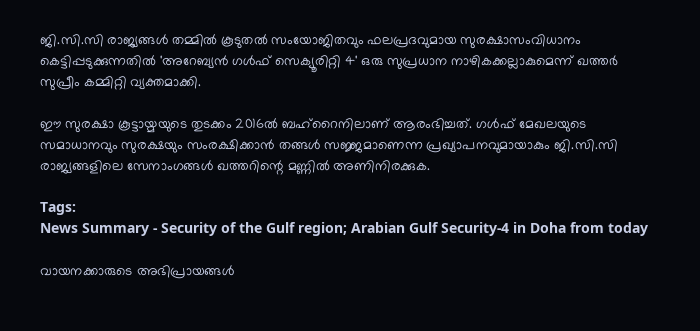ജി.സി.സി രാജ്യങ്ങൾ തമ്മിൽ കൂടുതൽ സംയോജിതവും ഫലപ്രദവുമായ സുരക്ഷാസംവിധാനം കെട്ടിപ്പടുക്കുന്നതിൽ 'അറേബ്യൻ ഗൾഫ് സെക്യൂരിറ്റി 4' ഒരു സുപ്രധാന നാഴികക്കല്ലാകുമെന്ന് ഖത്തർ സുപ്രീം കമ്മിറ്റി വ്യക്തമാക്കി.

ഈ സുരക്ഷാ കൂട്ടായ്മയുടെ തുടക്കം 2016ൽ ബഹ്‌റൈനിലാണ് ആരംഭിച്ചത്. ഗൾഫ് മേഖലയുടെ സമാധാനവും സുരക്ഷയും സംരക്ഷിക്കാൻ തങ്ങൾ സജ്ജമാണെന്ന പ്രഖ്യാപനവുമായാകും ജി.സി.സി രാജ്യങ്ങളിലെ സേനാംഗങ്ങൾ ഖത്തറിന്റെ മണ്ണിൽ അണിനിരക്കുക.

Tags:
News Summary - Security of the Gulf region; Arabian Gulf Security-4 in Doha from today

വായനക്കാരുടെ അഭിപ്രായങ്ങള്‍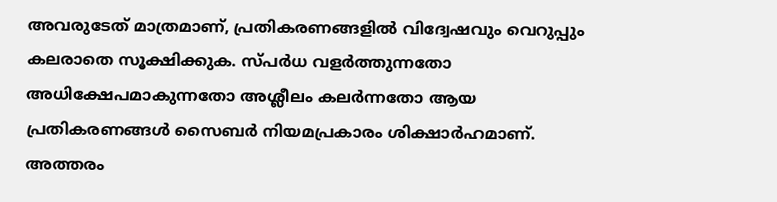അവരുടേത് മാത്രമാണ്, പ്രതികരണങ്ങളിൽ വിദ്വേഷവും വെറുപ്പും കലരാതെ സൂക്ഷിക്കുക. സ്പർധ വളർത്തുന്നതോ അധിക്ഷേപമാകുന്നതോ അശ്ലീലം കലർന്നതോ ആയ പ്രതികരണങ്ങൾ സൈബർ നിയമപ്രകാരം ശിക്ഷാർഹമാണ്. അത്തരം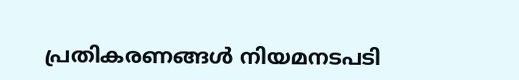പ്രതികരണങ്ങൾ നിയമനടപടി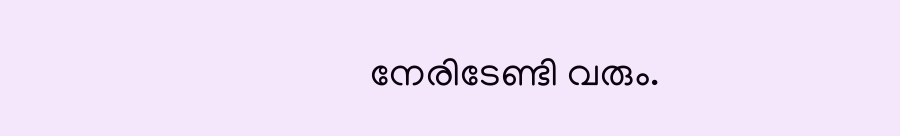നേരിടേണ്ടി വരും.